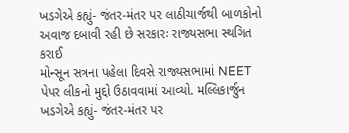ખડગેએ કહ્યું- જંતર-મંતર પર લાઠીચાર્જથી બાળકોનો અવાજ દબાવી રહી છે સરકારઃ રાજ્યસભા સ્થગિત કરાઈ
મોન્સૂન સત્રના પહેલા દિવસે રાજ્યસભામાં NEET પેપર લીકનો મુદ્દો ઉઠાવવામાં આવ્યો. મલ્લિકાર્જુન ખડગેએ કહ્યું- જંતર-મંતર પર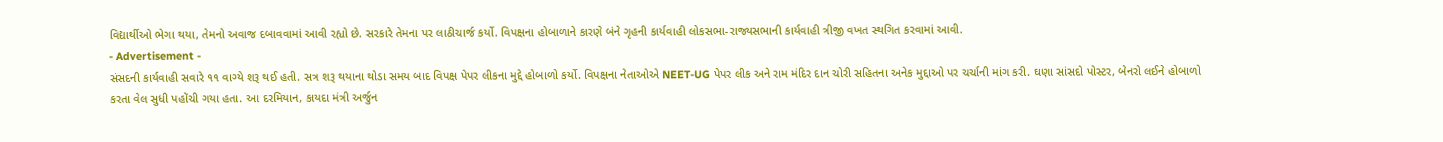વિદ્યાર્થીઓ ભેગા થયા, તેમનો અવાજ દબાવવામાં આવી રહ્યો છે. સરકારે તેમના પર લાઠીચાર્જ કર્યો. વિપક્ષના હોબાળાને કારણે બંને ગૃહની કાર્યવાહી લોકસભા-રાજ્યસભાની કાર્યવાહી ત્રીજી વખત સ્થગિત કરવામાં આવી.
- Advertisement -
સંસદની કાર્યવાહી સવારે ૧૧ વાગ્યે શરૂ થઈ હતી. સત્ર શરૂ થયાના થોડા સમય બાદ વિપક્ષ પેપર લીકના મુદ્દે હોબાળો કર્યો. વિપક્ષના નેતાઓએ NEET-UG પેપર લીક અને રામ મંદિર દાન ચોરી સહિતના અનેક મુદ્દાઓ પર ચર્ચાની માંગ કરી. ઘણા સાંસદો પોસ્ટર, બેનરો લઈને હોબાળો કરતા વેલ સુધી પહોંચી ગયા હતા. આ દરમિયાન, કાયદા મંત્રી અર્જુન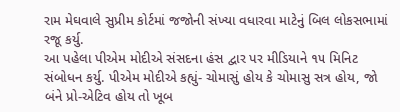રામ મેઘવાલે સુપ્રીમ કોર્ટમાં જજોની સંખ્યા વધારવા માટેનું બિલ લોકસભામાં રજૂ કર્યુ.
આ પહેલા પીએમ મોદીએ સંસદના હંસ દ્વાર પર મીડિયાને ૧૫ મિનિટ સંબોધન કર્યુ. પીએમ મોદીએ કહ્યું- ચોમાસું હોય કે ચોમાસુ સત્ર હોય, જો બંને પ્રો-એટિવ હોય તો ખૂબ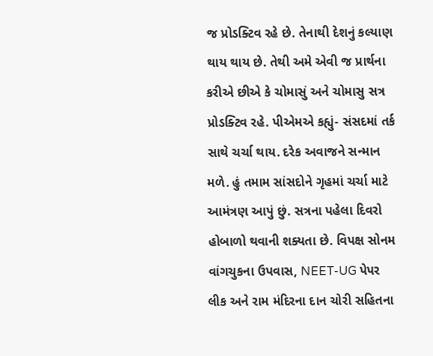જ પ્રોડક્ટિવ રહે છે. તેનાથી દેશનું કલ્યાણ થાય થાય છે. તેથી અમે એવી જ પ્રાર્થના કરીએ છીએ કે ચોમાસું અને ચોમાસુ સત્ર પ્રોડક્ટિવ રહે. પીએમએ કહ્યું- સંસદમાં તર્ક સાથે ચર્ચા થાય. દરેક અવાજને સન્માન મળે. હું તમામ સાંસદોને ગૃહમાં ચર્ચા માટે આમંત્રણ આપું છું. સત્રના પહેલા દિવરો હોબાળો થવાની શક્યતા છે. વિપક્ષ સોનમ વાંગચુકના ઉપવાસ, NEET-UG પેપર લીક અને રામ મંદિરના દાન ચોરી સહિતના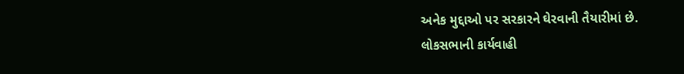અનેક મુદ્દાઓ પર સરકારને ઘેરવાની તૈયારીમાં છે.
લોકસભાની કાર્યવાહી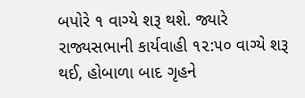બપોરે ૧ વાગ્યે શરૂ થશે. જ્યારે રાજ્યસભાની કાર્યવાહી ૧૨:૫૦ વાગ્યે શરૂ થઈ, હોબાળા બાદ ગૃહને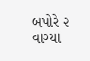બપોરે ૨ વાગ્યા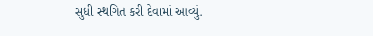સુધી સ્થગિત કરી દેવામાં આવ્યું.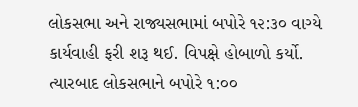લોકસભા અને રાજ્યસભામાં બપોરે ૧૨:૩૦ વાગ્યે કાર્યવાહી ફરી શરૂ થઈ. વિપક્ષે હોબાળો કર્યો. ત્યારબાદ લોકસભાને બપોરે ૧:૦૦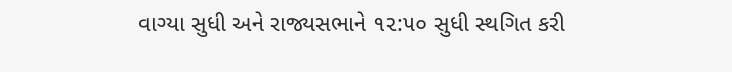વાગ્યા સુધી અને રાજ્યસભાને ૧૨:૫૦ સુધી સ્થગિત કરી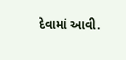દેવામાં આવી.